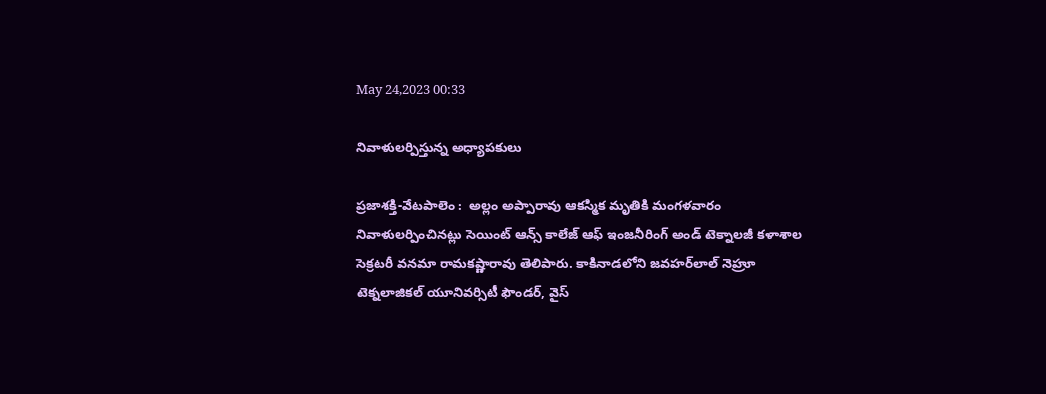May 24,2023 00:33

నివాళులర్పిస్తున్న అధ్యాపకులు

ప్రజాశక్తి-వేటపాలెం :  అల్లం అప్పారావు ఆకస్మిక మృతికి మంగళవారం నివాళులర్పించినట్లు సెయింట్‌ ఆన్స్‌ కాలేజ్‌ ఆఫ్‌ ఇంజనీరింగ్‌ అండ్‌ టెక్నాలజీ కళాశాల సెక్రటరీ వనమా రామకష్ణారావు తెలిపారు. కాకినాడలోని జవహర్‌లాల్‌ నెహ్రూ టెక్నలాజికల్‌ యూనివర్సిటీ ఫౌండర్‌, వైస్‌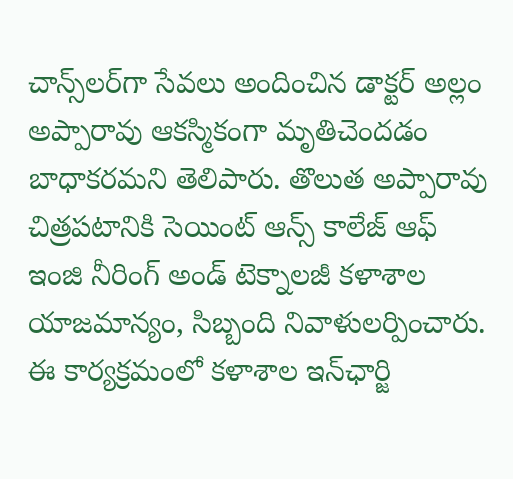చాన్స్‌లర్‌గా సేవలు అందించిన డాక్టర్‌ అల్లం అప్పారావు ఆకస్మికంగా మృతిచెందడం బాధాకరమని తెలిపారు. తొలుత అప్పారావు చిత్రపటానికి సెయింట్‌ ఆన్స్‌ కాలేజ్‌ ఆఫ్‌ ఇంజి నీరింగ్‌ అండ్‌ టెక్నాలజీ కళాశాల యాజమాన్యం, సిబ్బంది నివాళులర్పించారు. ఈ కార్యక్రమంలో కళాశాల ఇన్‌ఛార్జి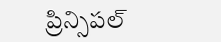ప్రిన్సిపల్‌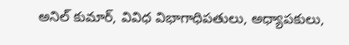అనిల్‌ కుమార్‌, వివిధ విభాగాధిపతులు, అధ్యాపకులు,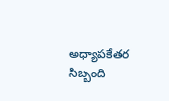అధ్యాపకేతర సిబ్బంది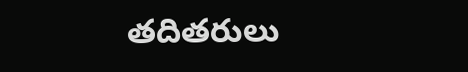తదితరులు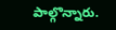పాల్గొన్నారు.